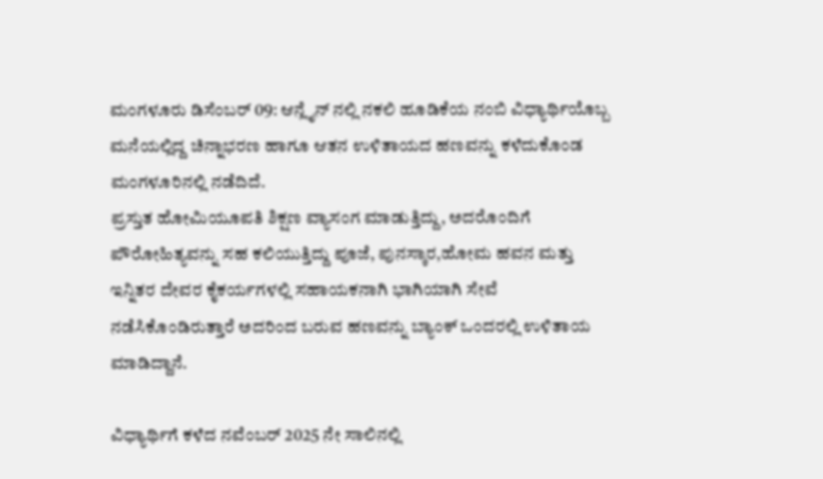ಮಂಗಳೂರು ಡಿಸೆಂಬರ್ 09: ಆನ್ಲೈನ್ ನಲ್ಲಿ ನಕಲಿ ಹೂಡಿಕೆಯ ನಂಬಿ ವಿಧ್ಯಾರ್ಥಿಯೊಬ್ಬ ಮನೆಯಲ್ಲಿದ್ದ ಚಿನ್ನಾಭರಣ ಹಾಗೂ ಆತನ ಉಳಿತಾಯದ ಹಣವನ್ನು ಕಳೆದುಕೊಂಡ ಮಂಗಳೂರಿನಲ್ಲಿ ನಡೆದಿದೆ.
ಪ್ರಸ್ತುತ ಹೋಮಿಯೂಪತಿ ಶಿಕ್ಷಣ ವ್ಯಾಸಂಗ ಮಾಡುತ್ತಿದ್ದು, ಅದರೊಂದಿಗೆ ಪೌರೋಹಿತ್ಯವನ್ನು ಸಹ ಕಲಿಯುತ್ತಿದ್ದು ಪೂಜೆ, ಪುನಸ್ಕಾರ,ಹೋಮ ಹವನ ಮತ್ತು ಇನ್ನಿತರ ದೇವರ ಕೈಕರ್ಯಗಳಲ್ಲಿ ಸಹಾಯಕನಾಗಿ ಭಾಗಿಯಾಗಿ ಸೇವೆ ನಡೆಸಿಕೊಂಡಿರುತ್ತಾರೆ ಅದರಿಂದ ಬರುವ ಹಣವನ್ನು ಬ್ಯಾಂಕ್ ಒಂದರಲ್ಲಿ ಉಳಿತಾಯ ಮಾಡಿದ್ದಾನೆ.

ವಿಧ್ಯಾರ್ಥಿಗೆ ಕಳೆದ ನವೆಂಬರ್ 2025 ನೇ ಸಾಲಿನಲ್ಲಿ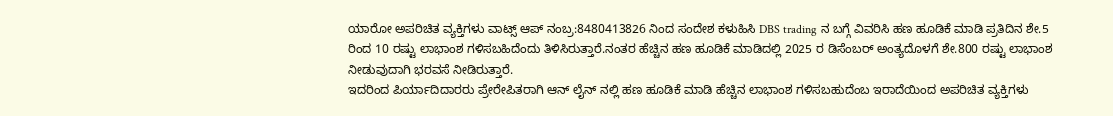ಯಾರೋ ಅಪರಿಚಿತ ವ್ಯಕ್ತಿಗಳು ವಾಟ್ಸ್ ಆಪ್ ನಂಬ್ರ:8480413826 ನಿಂದ ಸಂದೇಶ ಕಳುಹಿಸಿ DBS trading ನ ಬಗ್ಗೆ ವಿವರಿಸಿ ಹಣ ಹೂಡಿಕೆ ಮಾಡಿ ಪ್ರತಿದಿನ ಶೇ.5 ರಿಂದ 10 ರಷ್ಟು ಲಾಭಾಂಶ ಗಳಿಸಬಹಿದೆಂದು ತಿಳಿಸಿರುತ್ತಾರೆ.ನಂತರ ಹೆಚ್ಚಿನ ಹಣ ಹೂಡಿಕೆ ಮಾಡಿದಲ್ಲಿ 2025 ರ ಡಿಸೆಂಬರ್ ಅಂತ್ಯದೊಳಗೆ ಶೇ.800 ರಷ್ಟು ಲಾಭಾಂಶ ನೀಡುವುದಾಗಿ ಭರವಸೆ ನೀಡಿರುತ್ತಾರೆ.
ಇದರಿಂದ ಪಿರ್ಯಾದಿದಾರರು ಪ್ರೇರೇಪಿತರಾಗಿ ಆನ್ ಲೈನ್ ನಲ್ಲಿ ಹಣ ಹೂಡಿಕೆ ಮಾಡಿ ಹೆಚ್ಚಿನ ಲಾಭಾಂಶ ಗಳಿಸಬಹುದೆಂಬ ಇರಾದೆಯಿಂದ ಅಪರಿಚಿತ ವ್ಯಕ್ತಿಗಳು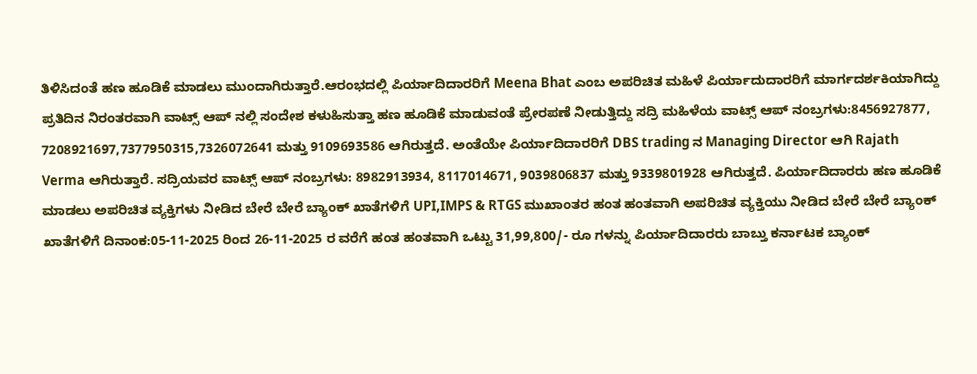ತಿಳಿಸಿದಂತೆ ಹಣ ಹೂಡಿಕೆ ಮಾಡಲು ಮುಂದಾಗಿರುತ್ತಾರೆ.ಆರಂಭದಲ್ಲಿ ಪಿರ್ಯಾದಿದಾರರಿಗೆ Meena Bhat ಎಂಬ ಅಪರಿಚಿತ ಮಹಿಳೆ ಪಿರ್ಯಾದುದಾರರಿಗೆ ಮಾರ್ಗದರ್ಶಕಿಯಾಗಿದ್ದು ಪ್ರತಿದಿನ ನಿರಂತರವಾಗಿ ವಾಟ್ಸ್ ಆಪ್ ನಲ್ಲಿ ಸಂದೇಶ ಕಳುಹಿಸುತ್ತಾ ಹಣ ಹೂಡಿಕೆ ಮಾಡುವಂತೆ ಪ್ರೇರಪಣೆ ನೀಡುತ್ತಿದ್ದು ಸದ್ರಿ ಮಹಿಳೆಯ ವಾಟ್ಸ್ ಆಪ್ ನಂಬ್ರಗಳು:8456927877, 7208921697,7377950315,7326072641 ಮತ್ತು 9109693586 ಆಗಿರುತ್ತದೆ. ಅಂತೆಯೇ ಪಿರ್ಯಾದಿದಾರರಿಗೆ DBS trading ನ Managing Director ಆಗಿ Rajath Verma ಆಗಿರುತ್ತಾರೆ. ಸದ್ರಿಯವರ ವಾಟ್ಸ್ ಆಪ್ ನಂಬ್ರಗಳು: 8982913934, 8117014671, 9039806837 ಮತ್ತು 9339801928 ಆಗಿರುತ್ತದೆ. ಪಿರ್ಯಾದಿದಾರರು ಹಣ ಹೂಡಿಕೆ ಮಾಡಲು ಅಪರಿಚಿತ ವ್ಯಕ್ತಿಗಳು ನೀಡಿದ ಬೇರೆ ಬೇರೆ ಬ್ಯಾಂಕ್ ಖಾತೆಗಳಿಗೆ UPI,IMPS & RTGS ಮುಖಾಂತರ ಹಂತ ಹಂತವಾಗಿ ಅಪರಿಚಿತ ವ್ಯಕ್ತಿಯು ನೀಡಿದ ಬೇರೆ ಬೇರೆ ಬ್ಯಾಂಕ್ ಖಾತೆಗಳಿಗೆ ದಿನಾಂಕ:05-11-2025 ರಿಂದ 26-11-2025 ರ ವರೆಗೆ ಹಂತ ಹಂತವಾಗಿ ಒಟ್ಟು 31,99,800/- ರೂ ಗಳನ್ನು ಪಿರ್ಯಾದಿದಾರರು ಬಾಬ್ತು ಕರ್ನಾಟಕ ಬ್ಯಾಂಕ್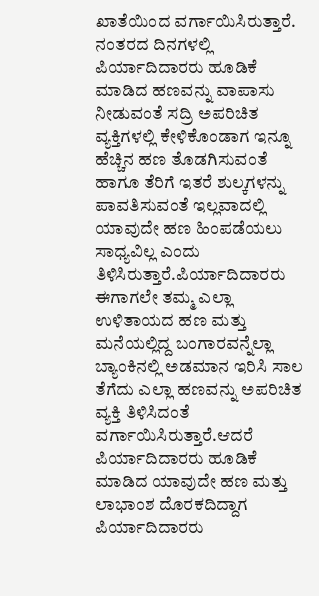ಖಾತೆಯಿಂದ ವರ್ಗಾಯಿಸಿರುತ್ತಾರೆ. ನಂತರದ ದಿನಗಳಲ್ಲಿ ಪಿರ್ಯಾದಿದಾರರು ಹೂಡಿಕೆ ಮಾಡಿದ ಹಣವನ್ನು ವಾಪಾಸು ನೀಡುವಂತೆ ಸದ್ರಿ ಅಪರಿಚಿತ ವ್ಯಕ್ತಿಗಳಲ್ಲಿ ಕೇಳಿಕೊಂಡಾಗ ಇನ್ನೂ ಹೆಚ್ಚಿನ ಹಣ ತೊಡಗಿಸುವಂತೆ ಹಾಗೂ ತೆರಿಗೆ ಇತರೆ ಶುಲ್ಕಗಳನ್ನು ಪಾವತಿಸುವಂತೆ ಇಲ್ಲವಾದಲ್ಲಿ ಯಾವುದೇ ಹಣ ಹಿಂಪಡೆಯಲು ಸಾಧ್ಯವಿಲ್ಲ ಎಂದು ತಿಳಿಸಿರುತ್ತಾರೆ.ಪಿರ್ಯಾದಿದಾರರು ಈಗಾಗಲೇ ತಮ್ಮ ಎಲ್ಲಾ ಉಳಿತಾಯದ ಹಣ ಮತ್ತು ಮನೆಯಲ್ಲಿದ್ದ ಬಂಗಾರವನ್ನೆಲ್ಲಾ ಬ್ಯಾಂಕಿನಲ್ಲಿ ಅಡಮಾನ ಇರಿಸಿ ಸಾಲ ತೆಗೆದು ಎಲ್ಲಾ ಹಣವನ್ನು ಅಪರಿಚಿತ ವ್ಯಕ್ತಿ ತಿಳಿಸಿದಂತೆ ವರ್ಗಾಯಿಸಿರುತ್ತಾರೆ.ಆದರೆ ಪಿರ್ಯಾದಿದಾರರು ಹೂಡಿಕೆ ಮಾಡಿದ ಯಾವುದೇ ಹಣ ಮತ್ತು ಲಾಭಾಂಶ ದೊರಕದಿದ್ದಾಗ ಪಿರ್ಯಾದಿದಾರರು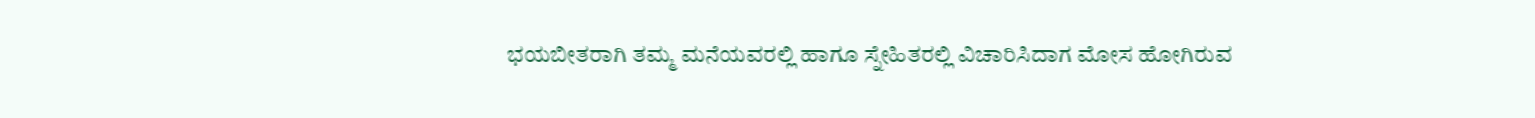ಭಯಬೀತರಾಗಿ ತಮ್ಮ ಮನೆಯವರಲ್ಲಿ ಹಾಗೂ ಸ್ನೇಹಿತರಲ್ಲಿ ವಿಚಾರಿಸಿದಾಗ ಮೋಸ ಹೋಗಿರುವ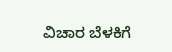ವಿಚಾರ ಬೆಳಕಿಗೆ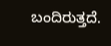ಬಂದಿರುತ್ತದೆ.